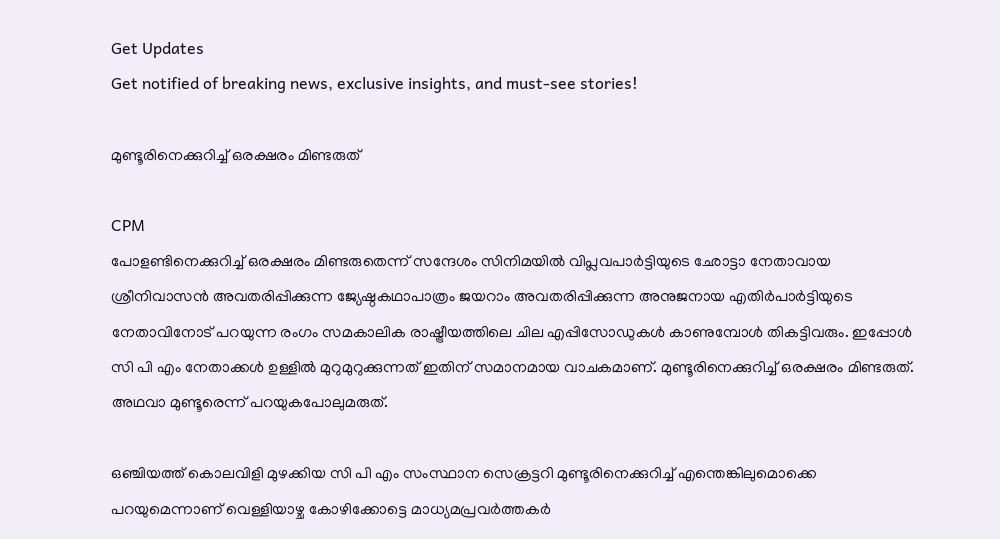Get Updates
Get notified of breaking news, exclusive insights, and must-see stories!

മുണ്ടൂരിനെക്കുറിച്ച് ഒരക്ഷരം മിണ്ടരുത്

CPM
പോളണ്ടിനെക്കുറിച്ച് ഒരക്ഷരം മിണ്ടരുതെന്ന് സന്ദേശം സിനിമയില്‍ വിപ്ലവപാര്‍ട്ടിയുടെ ഛോട്ടാ നേതാവായ ശ്രീനിവാസന്‍ അവതരിപ്പിക്കുന്ന ജ്യേഷ്ഠകഥാപാത്രം ജയറാം അവതരിപ്പിക്കുന്ന അനുജനായ എതിര്‍പാര്‍ട്ടിയുടെ നേതാവിനോട് പറയുന്ന രംഗം സമകാലിക രാഷ്ട്രീയത്തിലെ ചില എപ്പിസോഡുകള്‍ കാണുമ്പോള്‍ തികട്ടിവരും. ഇപ്പോള്‍ സി പി എം നേതാക്കള്‍ ഉള്ളില്‍ മുറുമുറുക്കുന്നത് ഇതിന് സമാനമായ വാചകമാണ്. മുണ്ടൂരിനെക്കുറിച്ച് ഒരക്ഷരം മിണ്ടരുത്. അഥവാ മുണ്ടൂരെന്ന് പറയുകപോലുമരുത്.

ഒഞ്ചിയത്ത് കൊലവിളി മുഴക്കിയ സി പി എം സംസ്ഥാന സെക്രട്ടറി മുണ്ടൂരിനെക്കുറിച്ച് എന്തെങ്കിലുമൊക്കെ പറയുമെന്നാണ് വെള്ളിയാഴ്ച കോഴിക്കോട്ടെ മാധ്യമപ്രവര്‍ത്തകര്‍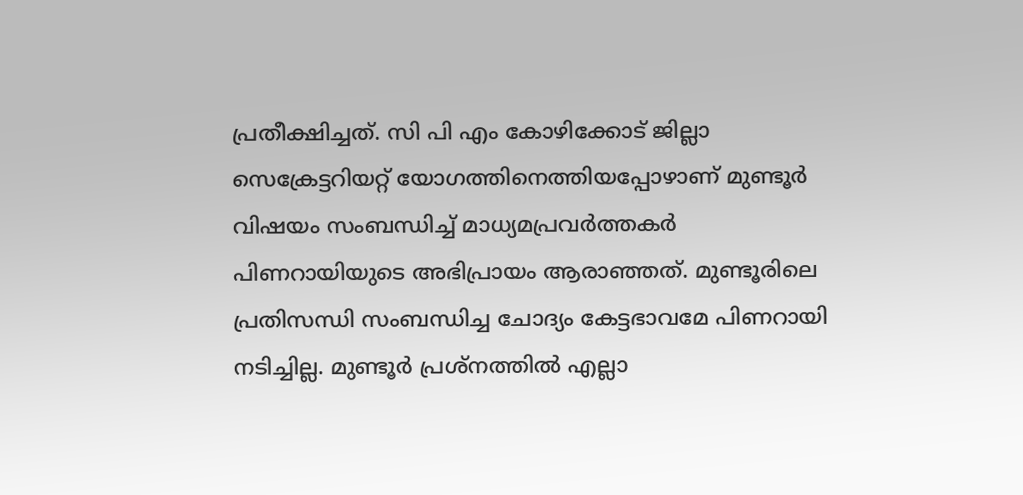പ്രതീക്ഷിച്ചത്. സി പി എം കോഴിക്കോട് ജില്ലാ സെക്രേട്ടറിയറ്റ് യോഗത്തിനെത്തിയപ്പോഴാണ് മുണ്ടൂര്‍ വിഷയം സംബന്ധിച്ച് മാധ്യമപ്രവര്‍ത്തകര്‍ പിണറായിയുടെ അഭിപ്രായം ആരാഞ്ഞത്. മുണ്ടൂരിലെ പ്രതിസന്ധി സംബന്ധിച്ച ചോദ്യം കേട്ടഭാവമേ പിണറായി നടിച്ചില്ല. മുണ്ടൂര്‍ പ്രശ്‌നത്തില്‍ എല്ലാ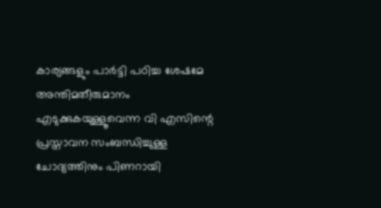കാര്യങ്ങളും പാര്‍ട്ടി പഠിച്ച ശേഷമേ അന്തിമതീരുമാനം എടുക്കുകയുള്ളൂവെന്ന വി എസിന്റെ പ്രസ്താവന സംബന്ധിച്ചുള്ള ചോദ്യത്തിനും പിണറായി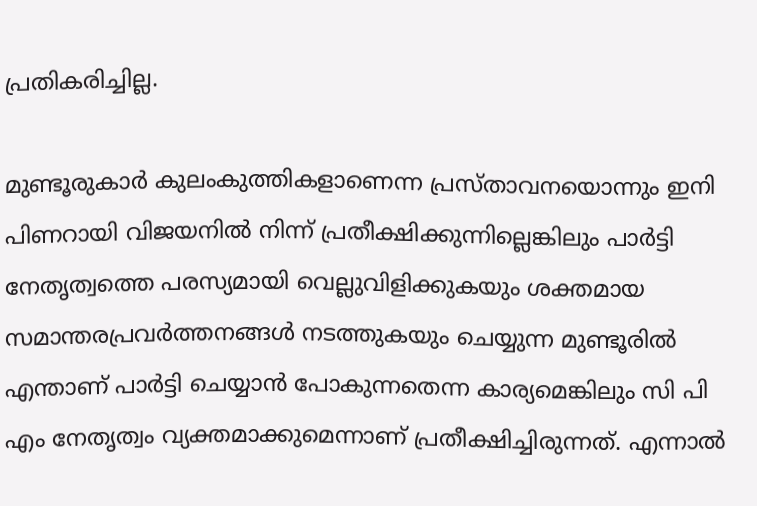പ്രതികരിച്ചില്ല.

മുണ്ടൂരുകാര്‍ കുലംകുത്തികളാണെന്ന പ്രസ്താവനയൊന്നും ഇനി പിണറായി വിജയനില്‍ നിന്ന് പ്രതീക്ഷിക്കുന്നില്ലെങ്കിലും പാര്‍ട്ടി നേതൃത്വത്തെ പരസ്യമായി വെല്ലുവിളിക്കുകയും ശക്തമായ സമാന്തരപ്രവര്‍ത്തനങ്ങള്‍ നടത്തുകയും ചെയ്യുന്ന മുണ്ടൂരില്‍ എന്താണ് പാര്‍ട്ടി ചെയ്യാന്‍ പോകുന്നതെന്ന കാര്യമെങ്കിലും സി പി എം നേതൃത്വം വ്യക്തമാക്കുമെന്നാണ് പ്രതീക്ഷിച്ചിരുന്നത്. എന്നാല്‍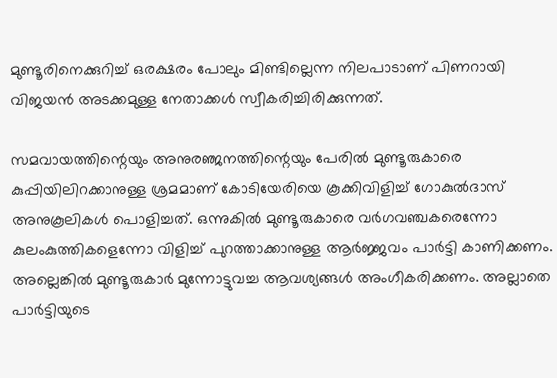മുണ്ടൂരിനെക്കുറിച്ച് ഒരക്ഷരം പോലും മിണ്ടില്ലെന്ന നിലപാടാണ് പിണറായി വിജയന്‍ അടക്കമുള്ള നേതാക്കള്‍ സ്വീകരിച്ചിരിക്കുന്നത്.

സമവായത്തിന്റെയും അനുരഞ്ജനത്തിന്റെയും പേരില്‍ മുണ്ടൂരുകാരെ കുപ്പിയിലിറക്കാനുള്ള ശ്രമമാണ് കോടിയേരിയെ കൂക്കിവിളിച്ച് ഗോകുല്‍ദാസ് അനുകൂലികള്‍ പൊളിച്ചത്. ഒന്നുകില്‍ മുണ്ടൂരുകാരെ വര്‍ഗവഞ്ചകരെന്നോ കുലംകുത്തികളെന്നോ വിളിച്ച് പുറത്താക്കാനുള്ള ആര്‍ജ്ജവം പാര്‍ട്ടി കാണിക്കണം. അല്ലെങ്കില്‍ മുണ്ടൂരുകാര്‍ മുന്നോട്ടുവച്ച ആവശ്യങ്ങള്‍ അംഗീകരിക്കണം. അല്ലാതെ പാര്‍ട്ടിയുടെ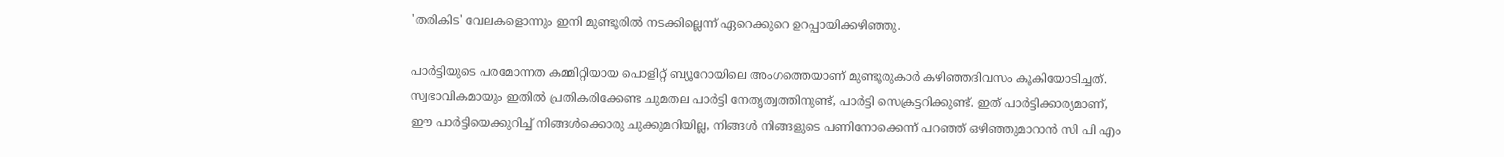'തരികിട' വേലകളൊന്നും ഇനി മുണ്ടൂരില്‍ നടക്കില്ലെന്ന് ഏറെക്കുറെ ഉറപ്പായിക്കഴിഞ്ഞു.

പാര്‍ട്ടിയുടെ പരമോന്നത കമ്മിറ്റിയായ പൊളിറ്റ് ബ്യൂറോയിലെ അംഗത്തെയാണ് മുണ്ടൂരുകാര്‍ കഴിഞ്ഞദിവസം കൂകിയോടിച്ചത്. സ്വഭാവികമായും ഇതില്‍ പ്രതികരിക്കേണ്ട ചുമതല പാര്‍ട്ടി നേതൃത്വത്തിനുണ്ട്, പാര്‍ട്ടി സെക്രട്ടറിക്കുണ്ട്. ഇത് പാര്‍ട്ടിക്കാര്യമാണ്, ഈ പാര്‍ട്ടിയെക്കുറിച്ച് നിങ്ങള്‍ക്കൊരു ചുക്കുമറിയില്ല, നിങ്ങള്‍ നിങ്ങളുടെ പണിനോക്കെന്ന് പറഞ്ഞ് ഒഴിഞ്ഞുമാറാന്‍ സി പി എം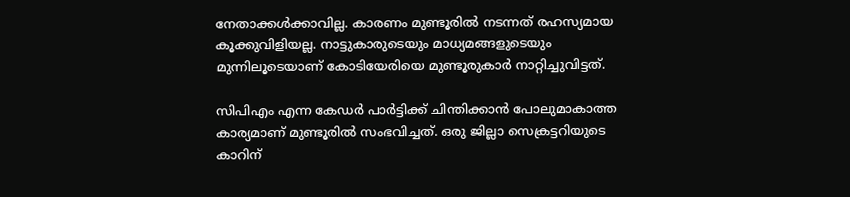നേതാക്കള്‍ക്കാവില്ല. കാരണം മുണ്ടൂരില്‍ നടന്നത് രഹസ്യമായ കൂക്കുവിളിയല്ല. നാട്ടുകാരുടെയും മാധ്യമങ്ങളുടെയും മുന്നിലൂടെയാണ് കോടിയേരിയെ മുണ്ടൂരുകാര്‍ നാറ്റിച്ചുവിട്ടത്.

സിപിഎം എന്ന കേഡര്‍ പാര്‍ട്ടിക്ക് ചിന്തിക്കാന്‍ പോലുമാകാത്ത കാര്യമാണ് മുണ്ടൂരില്‍ സംഭവിച്ചത്. ഒരു ജില്ലാ സെക്രട്ടറിയുടെ കാറിന്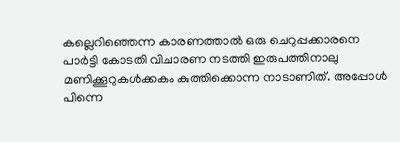കല്ലെറിഞ്ഞെന്ന കാരണത്താല്‍ ഒരു ചെറുപ്പക്കാരനെ പാര്‍ട്ടി കോടതി വിചാരണ നടത്തി ഇരുപത്തിനാലു മണിക്കൂറുകള്‍ക്കകം കുത്തിക്കൊന്ന നാടാണിത്. അപ്പോള്‍ പിന്നെ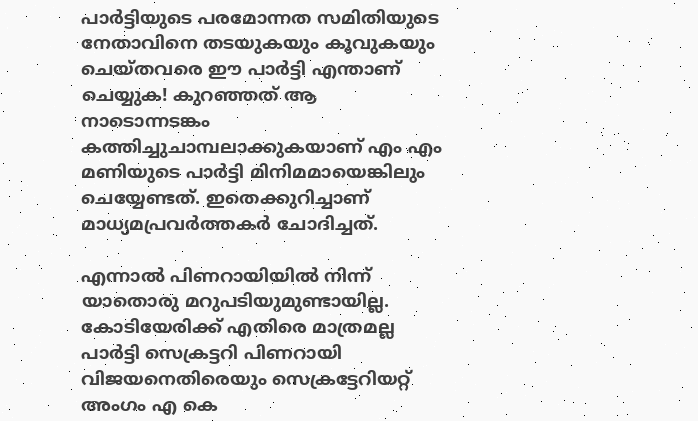പാര്‍ട്ടിയുടെ പരമോന്നത സമിതിയുടെ നേതാവിനെ തടയുകയും കൂവുകയും ചെയ്തവരെ ഈ പാര്‍ട്ടി എന്താണ് ചെയ്യുക! കുറഞ്ഞത് ആ നാടൊന്നടങ്കം കത്തിച്ചുചാമ്പലാക്കുകയാണ് എം എം മണിയുടെ പാര്‍ട്ടി മിനിമമായെങ്കിലും ചെയ്യേണ്ടത്. ഇതെക്കുറിച്ചാണ് മാധ്യമപ്രവര്‍ത്തകര്‍ ചോദിച്ചത്.

എന്നാല്‍ പിണറായിയില്‍ നിന്ന് യാതൊരു മറുപടിയുമുണ്ടായില്ല. കോടിയേരിക്ക് എതിരെ മാത്രമല്ല പാര്‍ട്ടി സെക്രട്ടറി പിണറായി വിജയനെതിരെയും സെക്രട്ടേറിയറ്റ് അംഗം എ കെ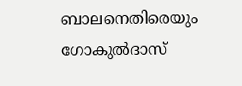ബാലനെതിരെയും ഗോകുല്‍ദാസ്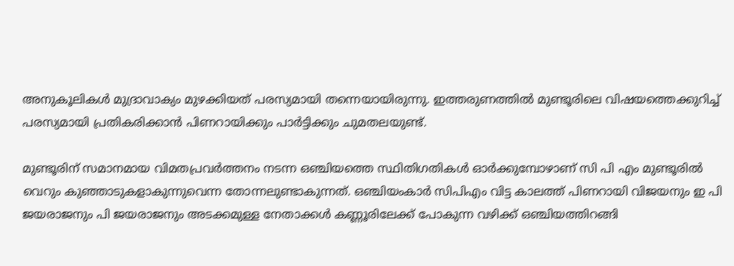അനുകൂലികള്‍ മുദ്രാവാക്യം മുഴക്കിയത് പരസ്യമായി തന്നെയായിരുന്നു. ഇത്തരുണത്തില്‍ മുണ്ടൂരിലെ വിഷയത്തെക്കുറിച്ച് പരസ്യമായി പ്രതികരിക്കാന്‍ പിണറായിക്കും പാര്‍ട്ടിക്കും ചുമതലയുണ്ട്.

മുണ്ടൂരിന് സമാനമായ വിമതപ്രവര്‍ത്തനം നടന്ന ഒഞ്ചിയത്തെ സ്ഥിതിഗതികള്‍ ഓര്‍ക്കുമ്പോഴാണ് സി പി എം മുണ്ടൂരില്‍ വെറും കുഞ്ഞാടുകളാകുന്നുവെന്ന തോന്നലുണ്ടാകുന്നത്. ഒഞ്ചിയംകാര്‍ സിപിഎം വിട്ട കാലത്ത് പിണറായി വിജയനും ഇ പി ജയരാജനും പി ജയരാജനും അടക്കമുള്ള നേതാക്കള്‍ കണ്ണൂരിലേക്ക് പോകുന്ന വഴിക്ക് ഒഞ്ചിയത്തിറങ്ങി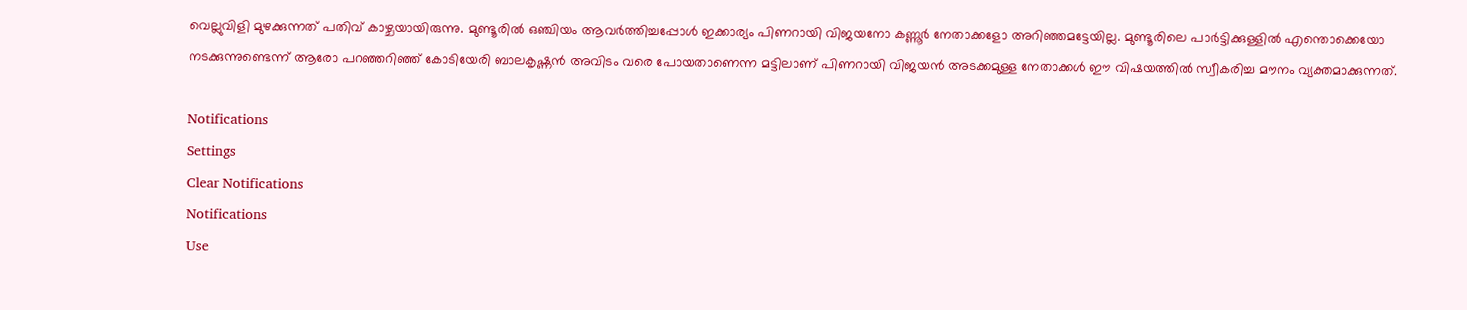വെല്ലുവിളി മുഴക്കുന്നത് പതിവ് കാഴ്ചയായിരുന്നു. മുണ്ടൂരില്‍ ഒഞ്ചിയം ആവര്‍ത്തിച്ചപ്പോള്‍ ഇക്കാര്യം പിണറായി വിജയനോ കണ്ണൂര്‍ നേതാക്കളോ അറിഞ്ഞമട്ടേയില്ല. മുണ്ടൂരിലെ പാര്‍ട്ടിക്കുള്ളില്‍ എന്തൊക്കെയോ നടക്കുന്നുണ്ടെന്ന് ആരോ പറഞ്ഞറിഞ്ഞ് കോടിയേരി ബാലകൃഷ്ണന്‍ അവിടം വരെ പോയതാണെന്ന മട്ടിലാണ് പിണറായി വിജയന്‍ അടക്കമുള്ള നേതാക്കള്‍ ഈ വിഷയത്തില്‍ സ്വീകരിച്ച മൗനം വ്യക്തമാക്കുന്നത്.

Notifications
Settings
Clear Notifications
Notifications
Use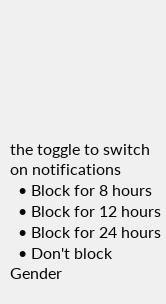the toggle to switch on notifications
  • Block for 8 hours
  • Block for 12 hours
  • Block for 24 hours
  • Don't block
Gender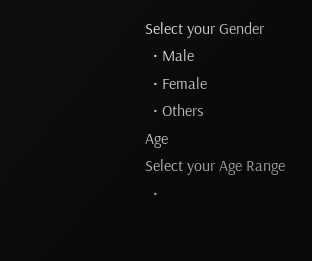Select your Gender
  • Male
  • Female
  • Others
Age
Select your Age Range
  •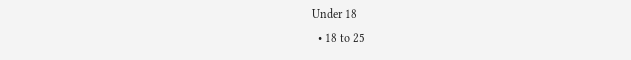Under 18
  • 18 to 25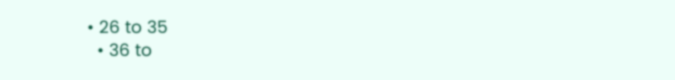• 26 to 35
  • 36 to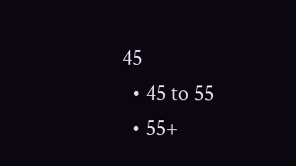45
  • 45 to 55
  • 55+